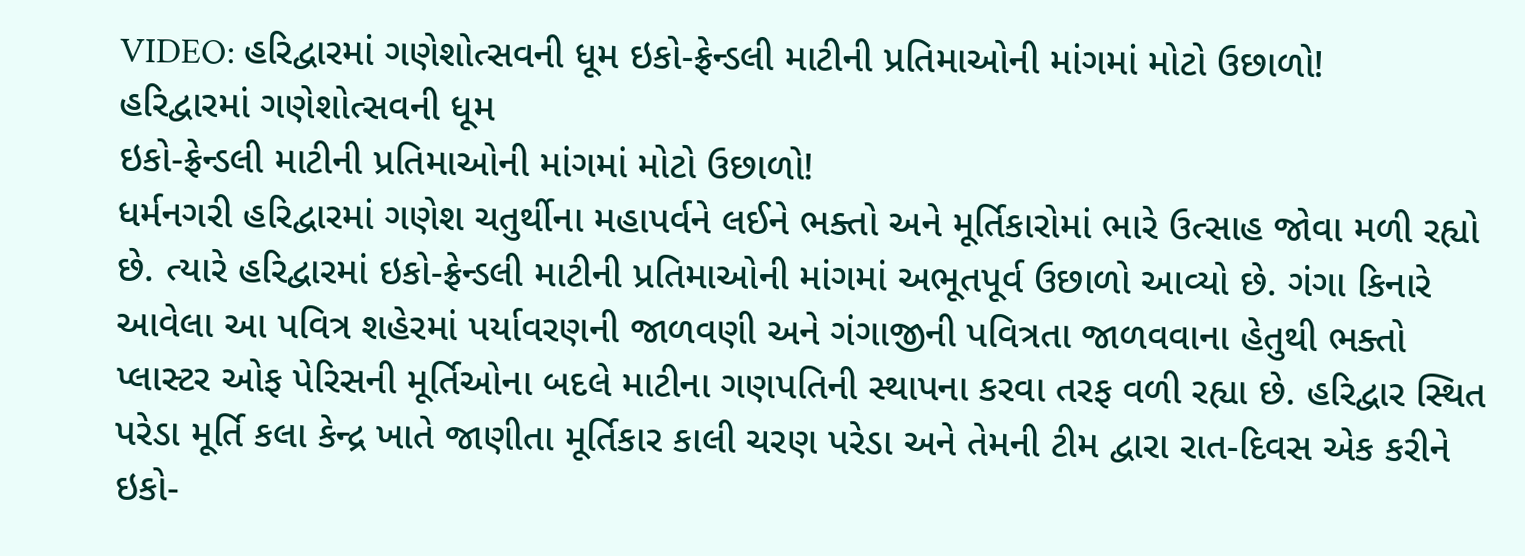VIDEO: હરિદ્વારમાં ગણેશોત્સવની ધૂમ ઇકો-ફ્રેન્ડલી માટીની પ્રતિમાઓની માંગમાં મોટો ઉછાળો!
હરિદ્વારમાં ગણેશોત્સવની ધૂમ
ઇકો-ફ્રેન્ડલી માટીની પ્રતિમાઓની માંગમાં મોટો ઉછાળો!
ધર્મનગરી હરિદ્વારમાં ગણેશ ચતુર્થીના મહાપર્વને લઈને ભક્તો અને મૂર્તિકારોમાં ભારે ઉત્સાહ જોવા મળી રહ્યો છે. ત્યારે હરિદ્વારમાં ઇકો-ફ્રેન્ડલી માટીની પ્રતિમાઓની માંગમાં અભૂતપૂર્વ ઉછાળો આવ્યો છે. ગંગા કિનારે આવેલા આ પવિત્ર શહેરમાં પર્યાવરણની જાળવણી અને ગંગાજીની પવિત્રતા જાળવવાના હેતુથી ભક્તો પ્લાસ્ટર ઓફ પેરિસની મૂર્તિઓના બદલે માટીના ગણપતિની સ્થાપના કરવા તરફ વળી રહ્યા છે. હરિદ્વાર સ્થિત પરેડા મૂર્તિ કલા કેન્દ્ર ખાતે જાણીતા મૂર્તિકાર કાલી ચરણ પરેડા અને તેમની ટીમ દ્વારા રાત-દિવસ એક કરીને ઇકો-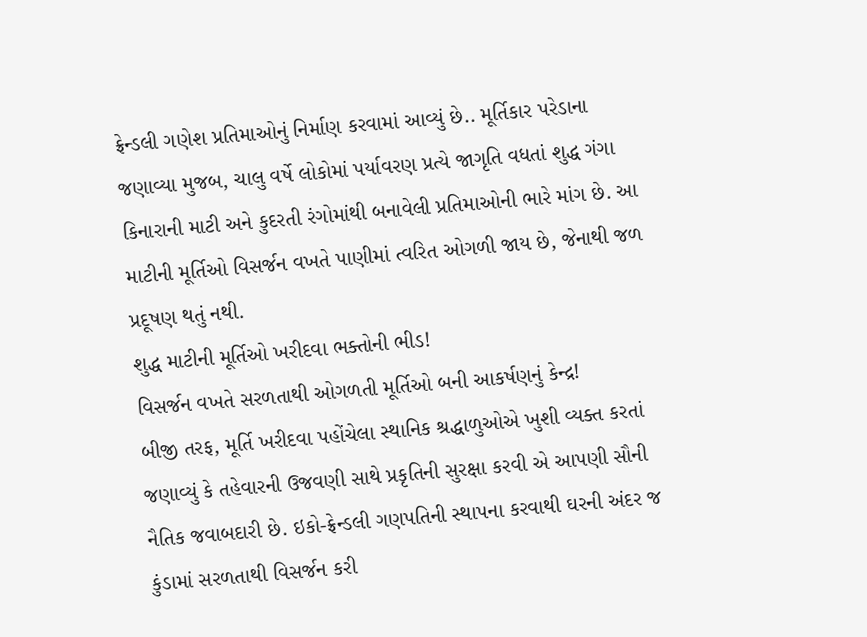ફ્રેન્ડલી ગણેશ પ્રતિમાઓનું નિર્માણ કરવામાં આવ્યું છે.. મૂર્તિકાર પરેડાના જણાવ્યા મુજબ, ચાલુ વર્ષે લોકોમાં પર્યાવરણ પ્રત્યે જાગૃતિ વધતાં શુદ્ધ ગંગા કિનારાની માટી અને કુદરતી રંગોમાંથી બનાવેલી પ્રતિમાઓની ભારે માંગ છે. આ માટીની મૂર્તિઓ વિસર્જન વખતે પાણીમાં ત્વરિત ઓગળી જાય છે, જેનાથી જળ પ્રદૂષણ થતું નથી.
શુદ્ધ માટીની મૂર્તિઓ ખરીદવા ભક્તોની ભીડ!
વિસર્જન વખતે સરળતાથી ઓગળતી મૂર્તિઓ બની આકર્ષણનું કેન્દ્ર!
બીજી તરફ, મૂર્તિ ખરીદવા પહોંચેલા સ્થાનિક શ્રદ્ધાળુઓએ ખુશી વ્યક્ત કરતાં જણાવ્યું કે તહેવારની ઉજવણી સાથે પ્રકૃતિની સુરક્ષા કરવી એ આપણી સૌની નૈતિક જવાબદારી છે. ઇકો-ફ્રેન્ડલી ગણપતિની સ્થાપના કરવાથી ઘરની અંદર જ કુંડામાં સરળતાથી વિસર્જન કરી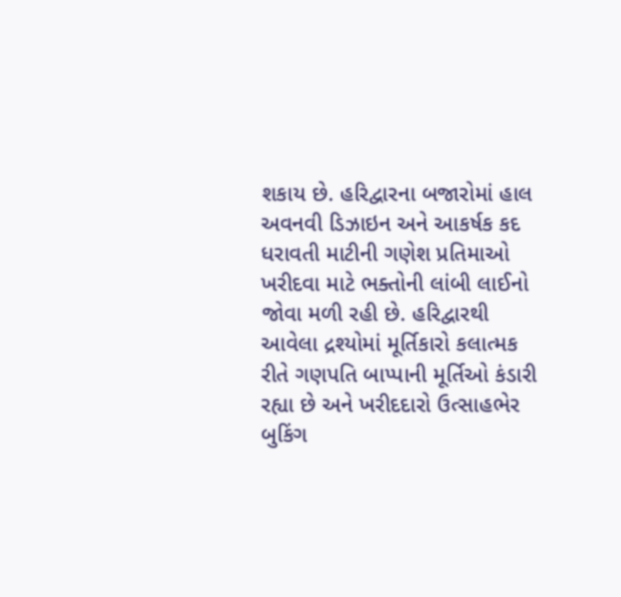શકાય છે. હરિદ્વારના બજારોમાં હાલ અવનવી ડિઝાઇન અને આકર્ષક કદ ધરાવતી માટીની ગણેશ પ્રતિમાઓ ખરીદવા માટે ભક્તોની લાંબી લાઈનો જોવા મળી રહી છે. હરિદ્વારથી આવેલા દ્રશ્યોમાં મૂર્તિકારો કલાત્મક રીતે ગણપતિ બાપ્પાની મૂર્તિઓ કંડારી રહ્યા છે અને ખરીદદારો ઉત્સાહભેર બુકિંગ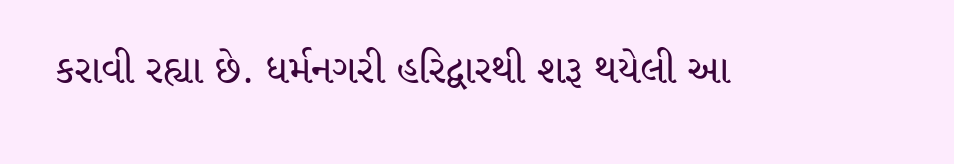કરાવી રહ્યા છે. ધર્મનગરી હરિદ્વારથી શરૂ થયેલી આ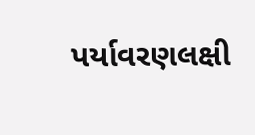પર્યાવરણલક્ષી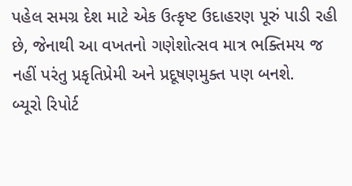પહેલ સમગ્ર દેશ માટે એક ઉત્કૃષ્ટ ઉદાહરણ પૂરું પાડી રહી છે, જેનાથી આ વખતનો ગણેશોત્સવ માત્ર ભક્તિમય જ નહીં પરંતુ પ્રકૃતિપ્રેમી અને પ્રદૂષણમુક્ત પણ બનશે.
બ્યૂરો રિપોર્ટ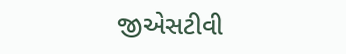જીએસટીવી